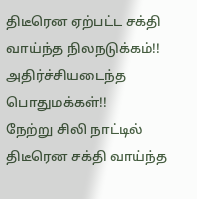திடீரென ஏற்பட்ட சக்தி வாய்ந்த நிலநடுக்கம்!! அதிர்ச்சியடைந்த பொதுமக்கள்!!
நேற்று சிலி நாட்டில் திடீரென சக்தி வாய்ந்த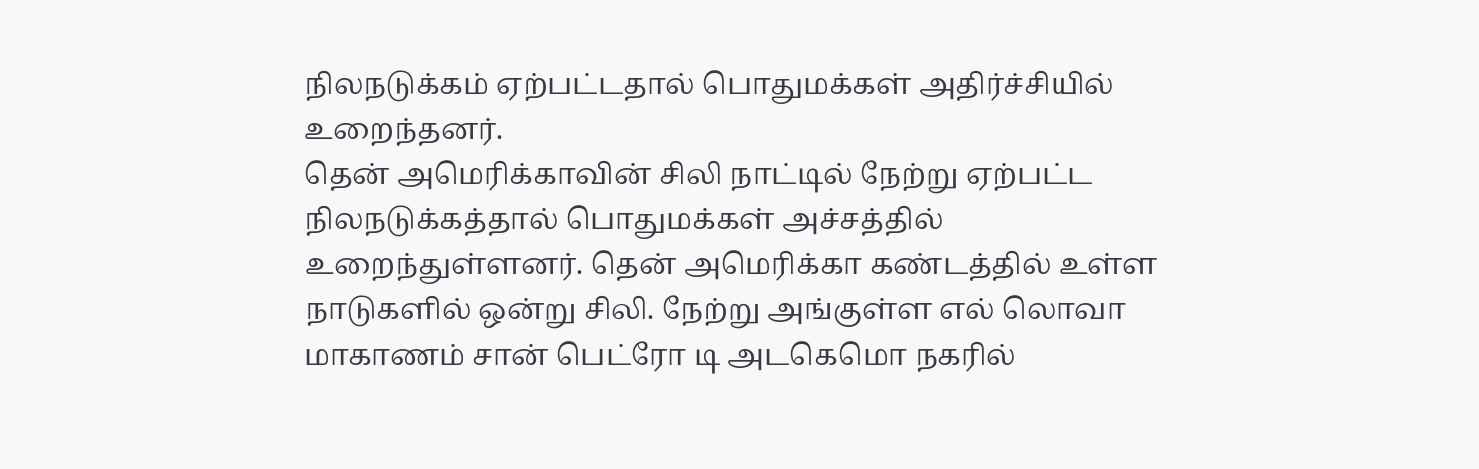நிலநடுக்கம் ஏற்பட்டதால் பொதுமக்கள் அதிர்ச்சியில் உறைந்தனர்.
தென் அமெரிக்காவின் சிலி நாட்டில் நேற்று ஏற்பட்ட நிலநடுக்கத்தால் பொதுமக்கள் அச்சத்தில் உறைந்துள்ளனர். தென் அமெரிக்கா கண்டத்தில் உள்ள நாடுகளில் ஒன்று சிலி. நேற்று அங்குள்ள எல் லொவா மாகாணம் சான் பெட்ரோ டி அடகெமொ நகரில்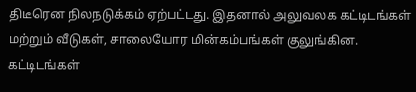திடீரென நிலநடுக்கம் ஏற்பட்டது. இதனால் அலுவலக கட்டிடங்கள் மற்றும் வீடுகள், சாலையோர மின்கம்பங்கள் குலுங்கின.
கட்டிடங்கள்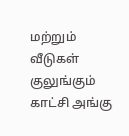மற்றும் வீடுகள் குலுங்கும் காட்சி அங்கு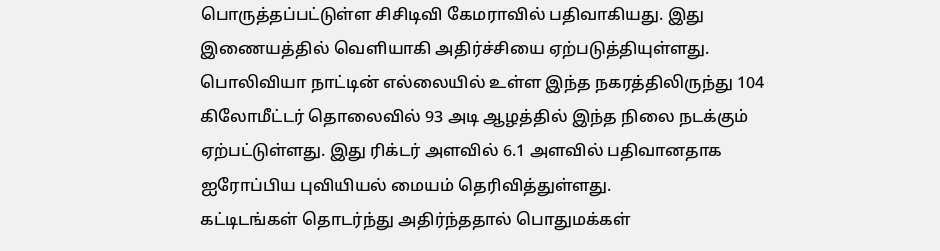பொருத்தப்பட்டுள்ள சிசிடிவி கேமராவில் பதிவாகியது. இது இணையத்தில் வெளியாகி அதிர்ச்சியை ஏற்படுத்தியுள்ளது. பொலிவியா நாட்டின் எல்லையில் உள்ள இந்த நகரத்திலிருந்து 104 கிலோமீட்டர் தொலைவில் 93 அடி ஆழத்தில் இந்த நிலை நடக்கும் ஏற்பட்டுள்ளது. இது ரிக்டர் அளவில் 6.1 அளவில் பதிவானதாக ஐரோப்பிய புவியியல் மையம் தெரிவித்துள்ளது.
கட்டிடங்கள் தொடர்ந்து அதிர்ந்ததால் பொதுமக்கள்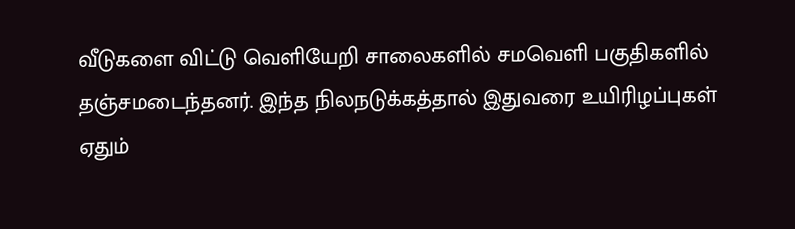வீடுகளை விட்டு வெளியேறி சாலைகளில் சமவெளி பகுதிகளில் தஞ்சமடைந்தனர். இந்த நிலநடுக்கத்தால் இதுவரை உயிரிழப்புகள் ஏதும்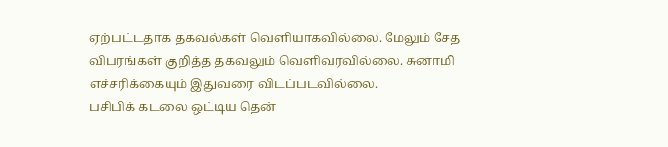ஏற்பட்டதாக தகவல்கள் வெளியாகவில்லை. மேலும் சேத விபரங்கள் குறித்த தகவலும் வெளிவரவில்லை. சுனாமி எச்சரிக்கையும் இதுவரை விடப்படவில்லை.
பசிபிக் கடலை ஒட்டிய தென்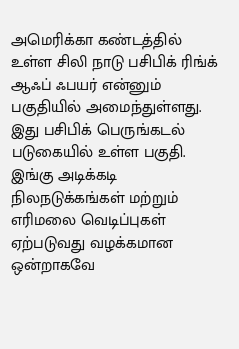அமெரிக்கா கண்டத்தில் உள்ள சிலி நாடு பசிபிக் ரிங்க் ஆஃப் ஃபயர் என்னும் பகுதியில் அமைந்துள்ளது. இது பசிபிக் பெருங்கடல் படுகையில் உள்ள பகுதி. இங்கு அடிக்கடி நிலநடுக்கங்கள் மற்றும் எரிமலை வெடிப்புகள் ஏற்படுவது வழக்கமான ஒன்றாகவே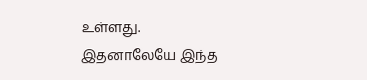உள்ளது. இதனாலேயே இந்த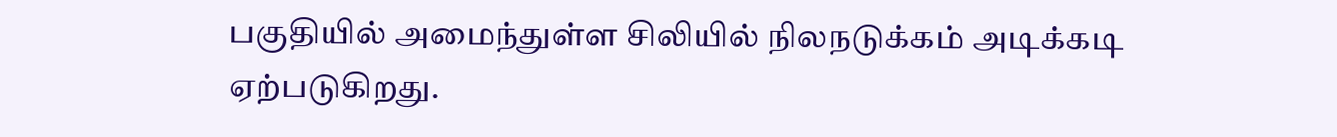பகுதியில் அமைந்துள்ள சிலியில் நிலநடுக்கம் அடிக்கடி ஏற்படுகிறது.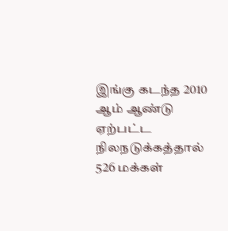இங்கு கடந்த 2010 ஆம் ஆண்டு ஏற்பட்ட நிலநடுக்கத்தால் 526 மக்கள்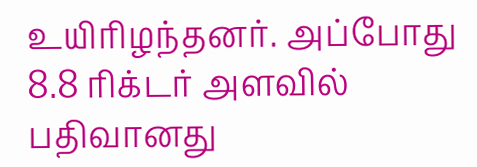உயிரிழந்தனர். அப்போது 8.8 ரிக்டர் அளவில் பதிவானது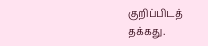குறிப்பிடத் தக்கது.